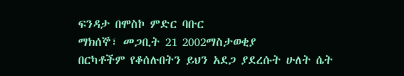ፍንዳታ በሞስኮ ምድር ባቡር
ማክሰኞ፣ መጋቢት 21 2002ማስታወቂያ
በርካቶችም የቆሰሉበትን ይህን አደጋ ያደረሱት ሁለት ሴት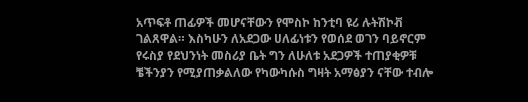አጥፍቶ ጠፊዎች መሆናቸውን የሞስኮ ከንቲባ ዩሪ ሉትሽኮቭ ገልጸዋል። እስካሁን ለአደጋው ሀለፊነቱን የወሰደ ወገን ባይኖርም የሩስያ የደህንነት መስሪያ ቤት ግን ለሁለቱ አደጋዎች ተጠያቂዎቹ ቼችንያን የሚያጠቃልለው የካውካሱስ ግዛት አማፅያን ናቸው ተብሎ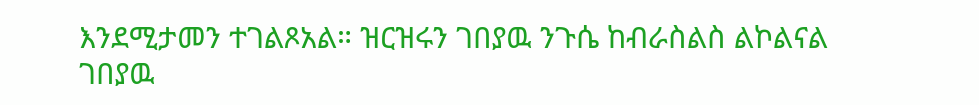እንደሚታመን ተገልጾአል። ዝርዝሩን ገበያዉ ንጉሴ ከብራስልስ ልኮልናል
ገበያዉ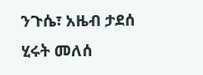ንጉሴ፣ አዜብ ታደሰ
ሂሩት መለሰ